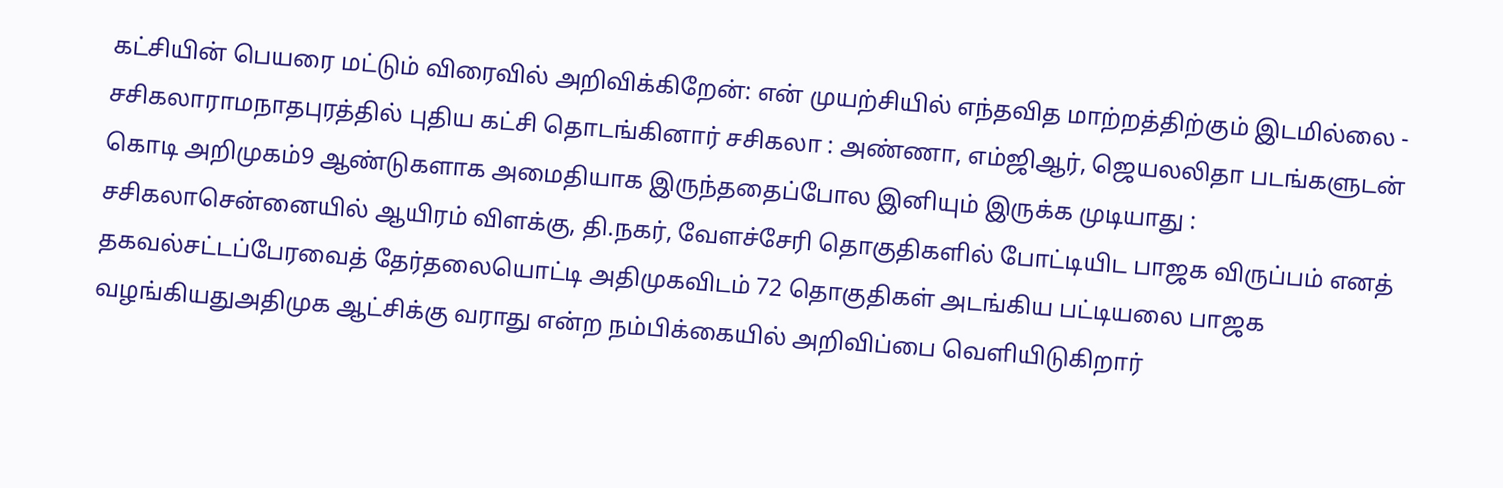கட்சியின் பெயரை மட்டும் விரைவில் அறிவிக்கிறேன்: என் முயற்சியில் எந்தவித மாற்றத்திற்கும் இடமில்லை - சசிகலாராமநாதபுரத்தில் புதிய கட்சி தொடங்கினார் சசிகலா : அண்ணா, எம்ஜிஆர், ஜெயலலிதா படங்களுடன் கொடி அறிமுகம்9 ஆண்டுகளாக அமைதியாக இருந்ததைப்போல இனியும் இருக்க முடியாது : சசிகலாசென்னையில் ஆயிரம் விளக்கு, தி.நகர், வேளச்சேரி தொகுதிகளில் போட்டியிட பாஜக விருப்பம் எனத் தகவல்சட்டப்பேரவைத் தேர்தலையொட்டி அதிமுகவிடம் 72 தொகுதிகள் அடங்கிய பட்டியலை பாஜக வழங்கியதுஅதிமுக ஆட்சிக்கு வராது என்ற நம்பிக்கையில் அறிவிப்பை வெளியிடுகிறார்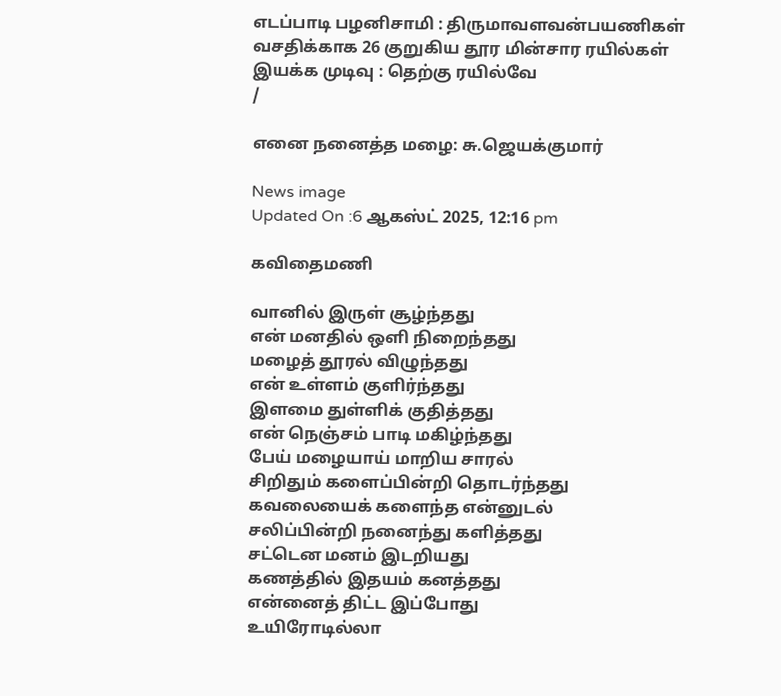எடப்பாடி பழனிசாமி : திருமாவளவன்பயணிகள் வசதிக்காக 26 குறுகிய தூர மின்சார ரயில்கள் இயக்க முடிவு : தெற்கு ரயில்வே
/

எனை நனைத்த மழை: சு.ஜெயக்குமார்

News image
Updated On :6 ஆகஸ்ட் 2025, 12:16 pm

கவிதைமணி

வானில் இருள் சூழ்ந்தது
என் மனதில் ஒளி நிறைந்தது
மழைத் தூரல் விழுந்தது
என் உள்ளம் குளிர்ந்தது
இளமை துள்ளிக் குதித்தது
என் நெஞ்சம் பாடி மகிழ்ந்தது
பேய் மழையாய் மாறிய சாரல்
சிறிதும் களைப்பின்றி தொடர்ந்தது
கவலையைக் களைந்த என்னுடல்
சலிப்பின்றி நனைந்து களித்தது
சட்டென மனம் இடறியது
கணத்தில் இதயம் கனத்தது
என்னைத் திட்ட இப்போது
உயிரோடில்லா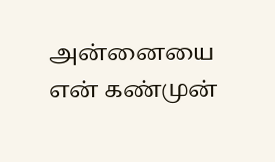அன்னையை
என் கண்முன்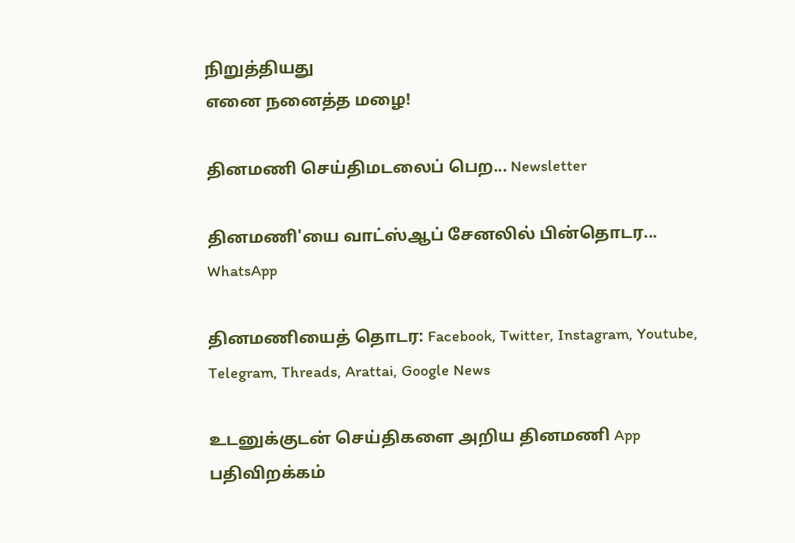நிறுத்தியது
எனை நனைத்த மழை!

தினமணி செய்திமடலைப் பெற... Newsletter

தினமணி'யை வாட்ஸ்ஆப் சேனலில் பின்தொடர... WhatsApp

தினமணியைத் தொடர: Facebook, Twitter, Instagram, Youtube, Telegram, Threads, Arattai, Google News

உடனுக்குடன் செய்திகளை அறிய தினமணி App பதிவிறக்கம்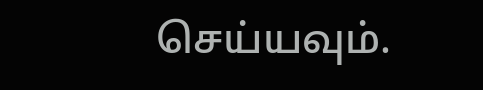செய்யவும்.